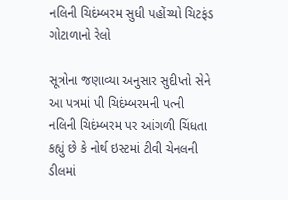નલિની ચિદંમ્બરમ સુધી પહોંચ્યો ચિટફંડ ગોટાળાનો રેલો

સૂત્રોના જણાવ્યા અનુસાર સુદીપ્તો સેને આ પત્રમાં પી ચિદંમ્બરમની પત્ની નલિની ચિદંમ્બરમ પર આંગળી ચિંધતા કહ્યું છે કે નોર્થ ઇસ્ટમાં ટીવી ચેનલની ડીલમાં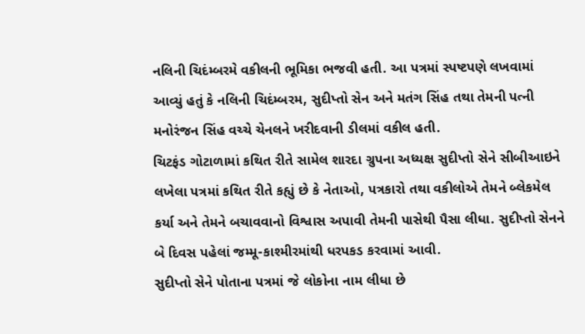નલિની ચિદંમ્બરમે વકીલની ભૂમિકા ભજવી હતી. આ પત્રમાં સ્પષ્ટપણે લખવામાં આવ્યું હતું કે નલિની ચિદંમ્બરમ, સુદીપ્તો સેન અને મતંગ સિંહ તથા તેમની પત્ની મનોરંજન સિંહ વચ્ચે ચેનલને ખરીદવાની ડીલમાં વકીલ હતી.
ચિટફંડ ગોટાળામાં કથિત રીતે સામેલ શારદા ગ્રુપના અધ્યક્ષ સુદીપ્તો સેને સીબીઆઇને લખેલા પત્રમાં કથિત રીતે કહ્યું છે કે નેતાઓ, પત્રકારો તથા વકીલોએ તેમને બ્લેકમેલ કર્યા અને તેમને બચાવવાનો વિશ્વાસ અપાવી તેમની પાસેથી પૈસા લીધા. સુદીપ્તો સેનને બે દિવસ પહેલાં જમ્મૂ-કાશ્મીરમાંથી ધરપકડ કરવામાં આવી.
સુદીપ્તો સેને પોતાના પત્રમાં જે લોકોના નામ લીધા છે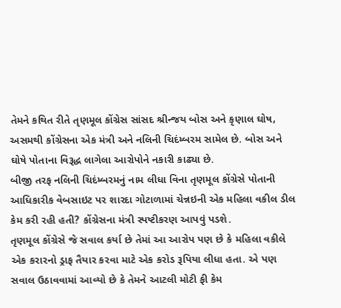તેમને કથિત રીતે તૃણમૂલ કોંગ્રેસ સાંસદ શ્રીન્જય બોસ અને કૃણાલ ઘોષ, અસમથી કોંગ્રેસના એક મંત્રી અને નલિની ચિદંમ્બરમ સામેલ છે. બોસ અને ઘોષે પોતાના વિરૂદ્ધ લાગેલા આરોપોને નકારી કાઢ્યા છે.
બીજી તરફ નલિની ચિદંમ્બરમનું નામ લીધા વિના તૃણમૂલ કોંગ્રેસે પોતાની આધિકારીક વેબસાઇટ પર શારદા ગોટાળામાં ચેન્નઇની એક મહિલા વકીલ ડીલ કેમ કરી રહી હતી? કોંગ્રેસના મંત્રી સ્પષ્ટીકરણ આપવું પડશે.
તૃણમૂલ કોંગ્રેસે જે સવાલ કર્યા છે તેમાં આ આરોપ પણ છે કે મહિલા વકીલે એક કરારનો ડ્રાફ તૈયાર કરવા માટે એક કરોડ રૂપિયા લીધા હતા. એ પણ સવાલ ઉઠાવવામાં આવ્યો છે કે તેમને આટલી મોટી ફી કેમ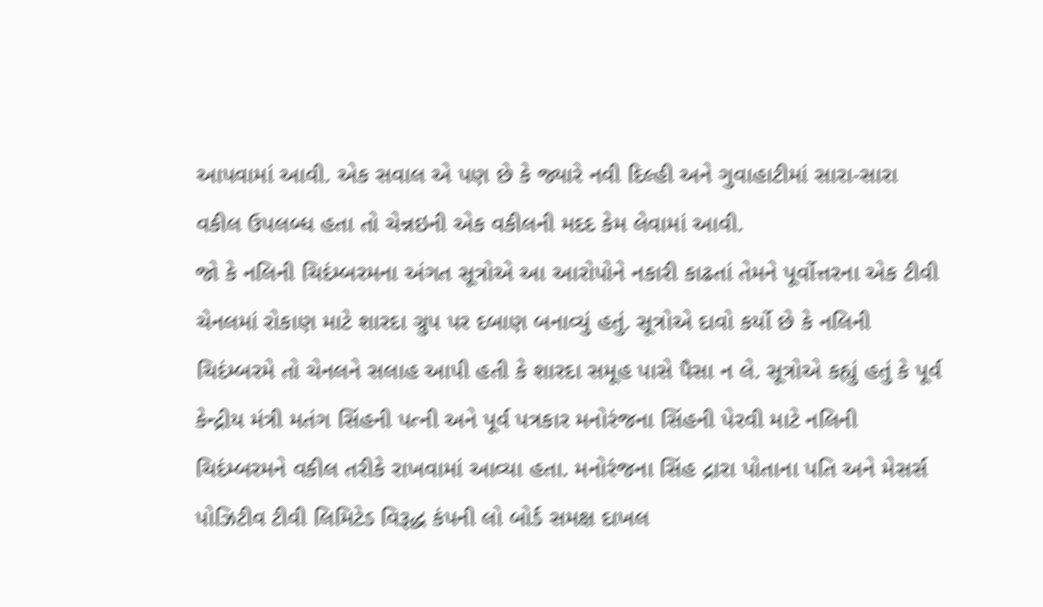આપવામાં આવી. એક સવાલ એ પણ છે કે જ્યારે નવી દિલ્હી અને ગુવાહાટીમાં સારા-સારા વકીલ ઉપલબ્ધ હતા તો ચેન્નઇની એક વકીલની મદદ કેમ લેવામાં આવી.
જો કે નલિની ચિદંમ્બરમના અંગત સૂત્રોએ આ આરોપોને નકારી કાઢતાં તેમને પૂર્વોત્તરના એક ટીવી ચેનલમાં રોકાણ માટે શારદા ગ્રુપ પર દબાણ બનાવ્યું હતું. સૂત્રોએ દાવો કર્યો છે કે નલિની ચિદંમ્બરમે તો ચેનલને સલાહ આપી હતી કે શારદા સમૂહ પાસે પૈસા ન લે. સૂત્રોએ કહ્યું હતું કે પૂર્વ કેન્દ્રીય મંત્રી મતંગ સિંહની પત્ની અને પૂર્વ પત્રકાર મનોરંજના સિંહની પેરવી માટે નલિની ચિદંમ્બરમને વકીલ તરીકે રાખવામાં આવ્યા હતા. મનોરંજના સિંહ દ્રારા પોતાના પતિ અને મેસર્સ પોઝિટીવ ટીવી લિમિટેડ વિરૂદ્ધ કંપની લો બોર્ડ સમક્ષ દાખલ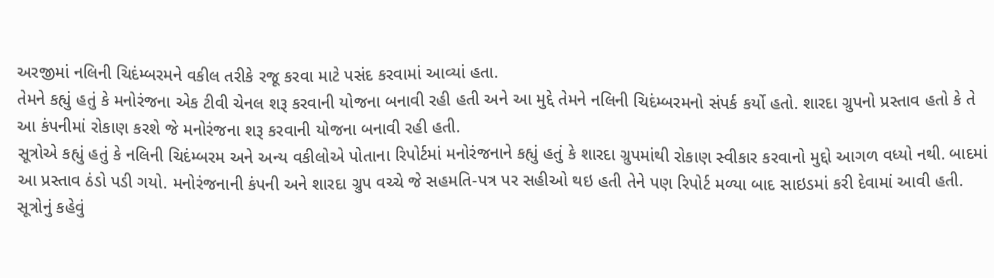અરજીમાં નલિની ચિદંમ્બરમને વકીલ તરીકે રજૂ કરવા માટે પસંદ કરવામાં આવ્યાં હતા.
તેમને કહ્યું હતું કે મનોરંજના એક ટીવી ચેનલ શરૂ કરવાની યોજના બનાવી રહી હતી અને આ મુદ્દે તેમને નલિની ચિદંમ્બરમનો સંપર્ક કર્યો હતો. શારદા ગ્રુપનો પ્રસ્તાવ હતો કે તે આ કંપનીમાં રોકાણ કરશે જે મનોરંજના શરૂ કરવાની યોજના બનાવી રહી હતી.
સૂત્રોએ કહ્યું હતું કે નલિની ચિદંમ્બરમ અને અન્ય વકીલોએ પોતાના રિપોર્ટમાં મનોરંજનાને કહ્યું હતું કે શારદા ગ્રુપમાંથી રોકાણ સ્વીકાર કરવાનો મુદ્દો આગળ વધ્યો નથી. બાદમાં આ પ્રસ્તાવ ઠંડો પડી ગયો. મનોરંજનાની કંપની અને શારદા ગ્રુપ વચ્ચે જે સહમતિ-પત્ર પર સહીઓ થઇ હતી તેને પણ રિપોર્ટ મળ્યા બાદ સાઇડમાં કરી દેવામાં આવી હતી. સૂત્રોનું કહેવું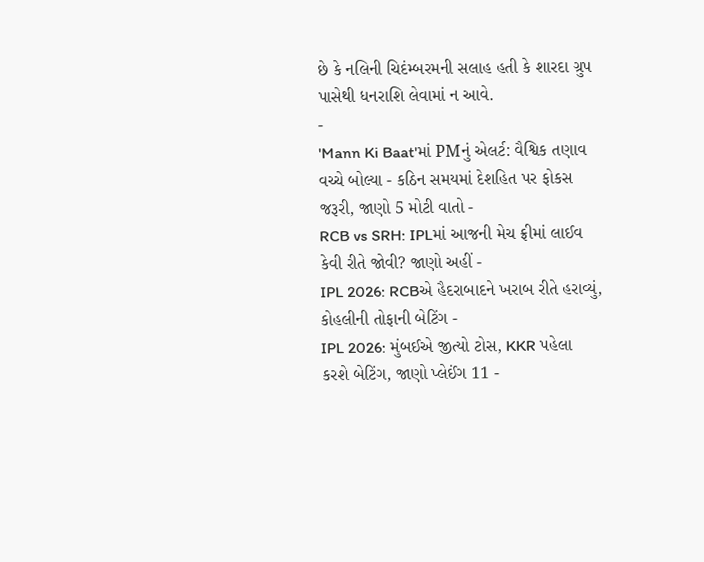છે કે નલિની ચિદંમ્બરમની સલાહ હતી કે શારદા ગ્રુપ પાસેથી ધનરાશિ લેવામાં ન આવે.
-
'Mann Ki Baat'માં PMનું એલર્ટ: વૈશ્વિક તણાવ વચ્ચે બોલ્યા - કઠિન સમયમાં દેશહિત પર ફોકસ જરૂરી, જાણો 5 મોટી વાતો -
RCB vs SRH: IPLમાં આજની મેચ ફ્રીમાં લાઈવ કેવી રીતે જોવી? જાણો અહીં -
IPL 2026: RCBએ હૈદરાબાદને ખરાબ રીતે હરાવ્યું, કોહલીની તોફાની બેટિંગ -
IPL 2026: મુંબઈએ જીત્યો ટોસ, KKR પહેલા કરશે બેટિંગ, જાણો પ્લેઈંગ 11 -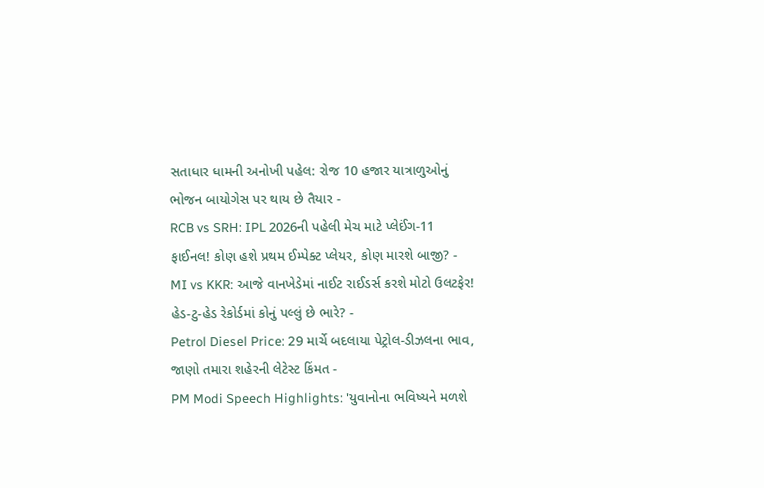સતાધાર ધામની અનોખી પહેલ: રોજ 10 હજાર યાત્રાળુઓનું ભોજન બાયોગેસ પર થાય છે તૈયાર -
RCB vs SRH: IPL 2026ની પહેલી મેચ માટે પ્લેઈંગ-11 ફાઈનલ! કોણ હશે પ્રથમ ઈમ્પેક્ટ પ્લેયર, કોણ મારશે બાજી? -
MI vs KKR: આજે વાનખેડેમાં નાઈટ રાઈડર્સ કરશે મોટો ઉલટફેર! હેડ-ટુ-હેડ રેકોર્ડમાં કોનું પલ્લું છે ભારે? -
Petrol Diesel Price: 29 માર્ચે બદલાયા પેટ્રોલ-ડીઝલના ભાવ, જાણો તમારા શહેરની લેટેસ્ટ કિંમત -
PM Modi Speech Highlights: 'યુવાનોના ભવિષ્યને મળશે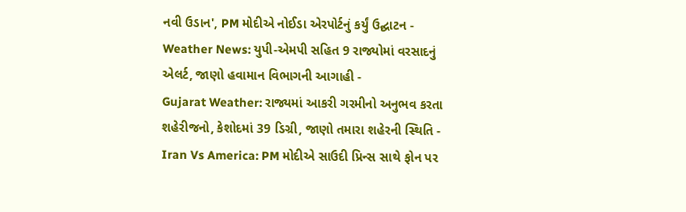નવી ઉડાન', PM મોદીએ નોઈડા એરપોર્ટનું કર્યું ઉદ્ઘાટન -
Weather News: યુપી-એમપી સહિત 9 રાજ્યોમાં વરસાદનું એલર્ટ, જાણો હવામાન વિભાગની આગાહી -
Gujarat Weather: રાજ્યમાં આકરી ગરમીનો અનુભવ કરતા શહેરીજનો, કેશોદમાં 39 ડિગ્રી, જાણો તમારા શહેરની સ્થિતિ -
Iran Vs America: PM મોદીએ સાઉદી પ્રિન્સ સાથે ફોન પર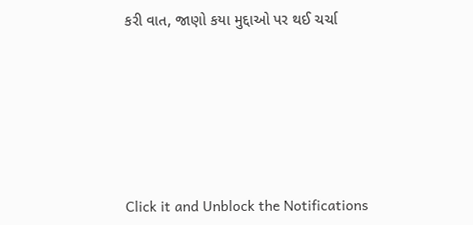કરી વાત, જાણો કયા મુદ્દાઓ પર થઈ ચર્ચા






Click it and Unblock the Notifications